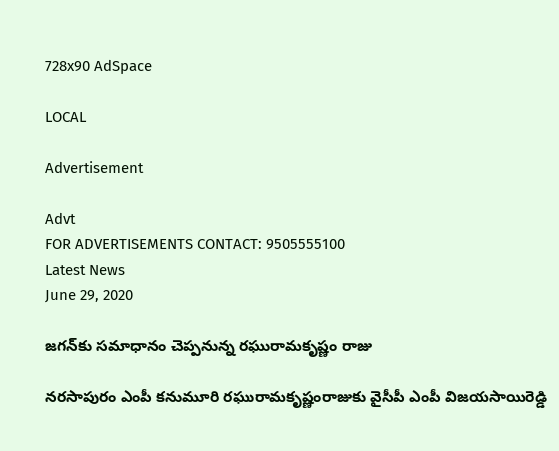728x90 AdSpace

LOCAL

Advertisement

Advt
FOR ADVERTISEMENTS CONTACT: 9505555100
Latest News
June 29, 2020

జగన్‌కు సమాధానం చెప్పనున్న రఘురామకృష్ణం రాజు

నరసాపురం ఎంపీ కనుమూరి రఘురామకృష్ణంరాజుకు వైసీపీ ఎంపీ విజయసాయిరెడ్డి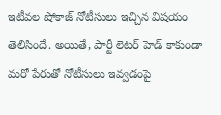ఇటీవల షోకాజ్‌ నోటీసులు ఇచ్చిన విషయం తెలిసిందే. అయితే, పార్టీ లెటర్‌ హెడ్ కాకుండా మరో పేరుతో నోటీసులు ఇవ్వడంపై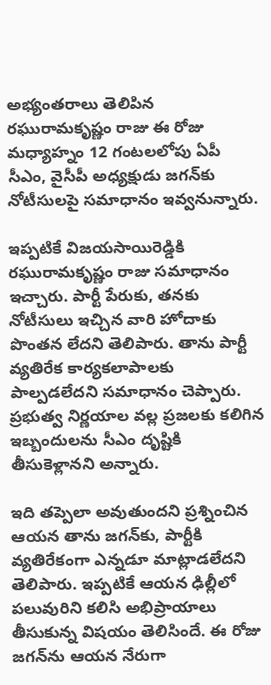అభ్యంతరాలు తెలిపిన రఘురామకృష్ణం రాజు ఈ రోజు మధ్యాహ్నం 12 గంటలలోపు ఏపీ సీఎం, వైసీపీ అధ్యక్షుడు జగన్‌కు నోటీసులపై సమాధానం ఇవ్వనున్నారు.

ఇప్పటికే విజయసాయిరెడ్డికి రఘురామకృష్ణం రాజు సమాధానం ఇచ్చారు. పార్టీ పేరుకు, తనకు నోటీసులు ఇచ్చిన వారి హోదాకు పొంతన లేదని తెలిపారు. తాను పార్టీ వ్యతిరేక కార్యకలాపాలకు పాల్పడలేదని సమాధానం చెప్పారు. ప్రభుత్వ నిర్ణయాల వల్ల ప్రజలకు కలిగిన ఇబ్బందులను సీఎం దృష్టికి తీసుకెళ్లానని అన్నారు.

ఇది తప్పెలా అవుతుందని ప్రశ్నించిన ఆయన తాను జగన్‌కు, పార్టీకి వ్యతిరేకంగా ఎన్నడూ మాట్లాడలేదని తెలిపారు. ఇప్పటికే ఆయన ఢిల్లీలో పలువురిని కలిసి అభిప్రాయాలు తీసుకున్న విషయం తెలిసిందే. ఈ రోజు జగన్‌ను ఆయన నేరుగా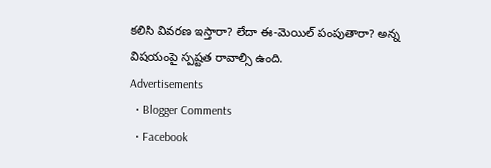కలిసి వివరణ ఇస్తారా? లేదా ఈ-మెయిల్ పంపుతారా? అన్న విషయంపై స్పష్టత రావాల్సి ఉంది.
Advertisements
  • Blogger Comments
  • Facebook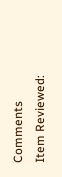Comments
Item Reviewed: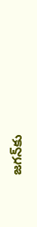జగన్‌కు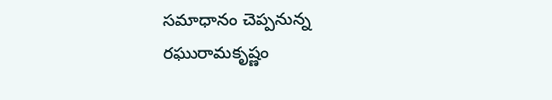సమాధానం చెప్పనున్న రఘురామకృష్ణం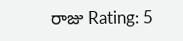రాజు Rating: 5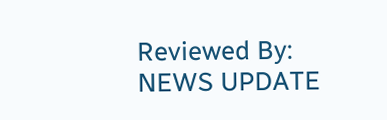Reviewed By: NEWS UPDATE